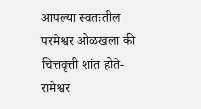आपल्या स्वतःतील परमेश्वर ओळखला की चित्तवृत्ती शांत होते- रामेश्वर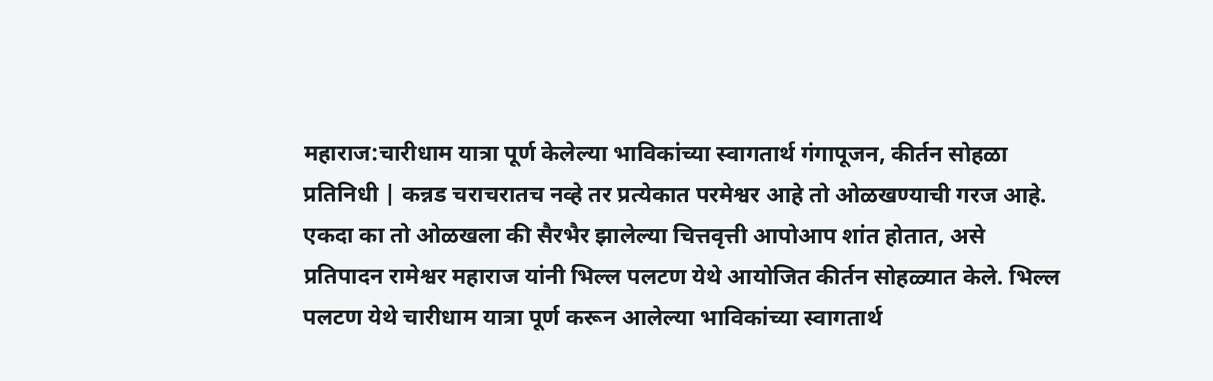महाराज:चारीधाम यात्रा पूर्ण केलेल्या भाविकांच्या स्वागतार्थ गंगापूजन, कीर्तन सोहळा
प्रतिनिधी | कन्नड चराचरातच नव्हे तर प्रत्येकात परमेश्वर आहे तो ओळखण्याची गरज आहे. एकदा का तो ओळखला की सैरभैर झालेल्या चित्तवृत्ती आपोआप शांत होतात, असे प्रतिपादन रामेश्वर महाराज यांनी भिल्ल पलटण येथे आयोजित कीर्तन सोहळ्यात केले. भिल्ल पलटण येथे चारीधाम यात्रा पूर्ण करून आलेल्या भाविकांच्या स्वागतार्थ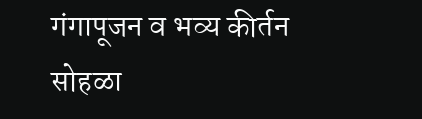गंगापूजन व भव्य कीर्तन सोहळा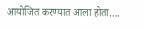आयोजित करण्यात आला होता….